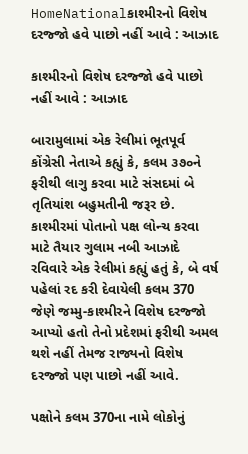HomeNationalકાશ્મીરનો વિશેષ દરજ્જો હવે પાછો નહીં આવે : આઝાદ

કાશ્મીરનો વિશેષ દરજ્જો હવે પાછો નહીં આવે : આઝાદ

બારામુલામાં એક રેલીમાં ભૂતપૂર્વ કોંગ્રેસી નેતાએ કહ્યું કે, કલમ ૩૭૦ને ફરીથી લાગુ કરવા માટે સંસદમાં બે તૃતિયાંશ બહુમતીની જરૂર છે. કાશ્મીરમાં પોતાનો પક્ષ લોન્ચ કરવા માટે તૈયાર ગુલામ નબી આઝાદે રવિવારે એક રેલીમાં કહ્યું હતું કે, બે વર્ષ પહેલાં રદ કરી દેવાયેલી કલમ 370 જેણે જમ્મુ-કાશ્મીરને વિશેષ દરજ્જો આપ્યો હતો તેનો પ્રદેશમાં ફરીથી અમલ થશે નહીં તેમજ રાજ્યનો વિશેષ દરજ્જો પણ પાછો નહીં આવે.

પક્ષોને કલમ 370ના નામે લોકોનું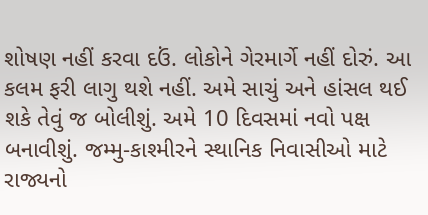શોષણ નહીં કરવા દઉં. લોકોને ગેરમાર્ગે નહીં દોરું. આ કલમ ફરી લાગુ થશે નહીં. અમે સાચું અને હાંસલ થઈ શકે તેવું જ બોલીશું. અમે 10 દિવસમાં નવો પક્ષ બનાવીશું. જમ્મુ-કાશ્મીરને સ્થાનિક નિવાસીઓ માટે રાજ્યનો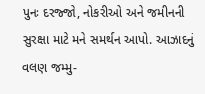પુનઃ દરજ્જો, નોકરીઓ અને જમીનની સુરક્ષા માટે મને સમર્થન આપો. આઝાદનું વલણ જમ્મુ-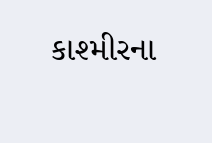કાશ્મીરના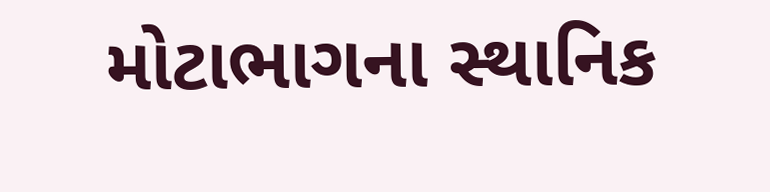મોટાભાગના સ્થાનિક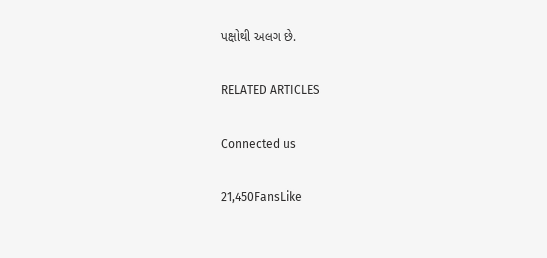પક્ષોથી અલગ છે.

RELATED ARTICLES

Connected us

21,450FansLike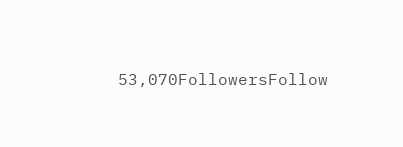53,070FollowersFollow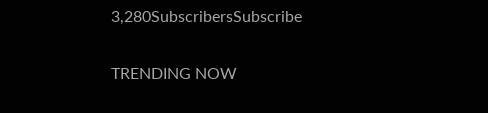3,280SubscribersSubscribe

TRENDING NOW